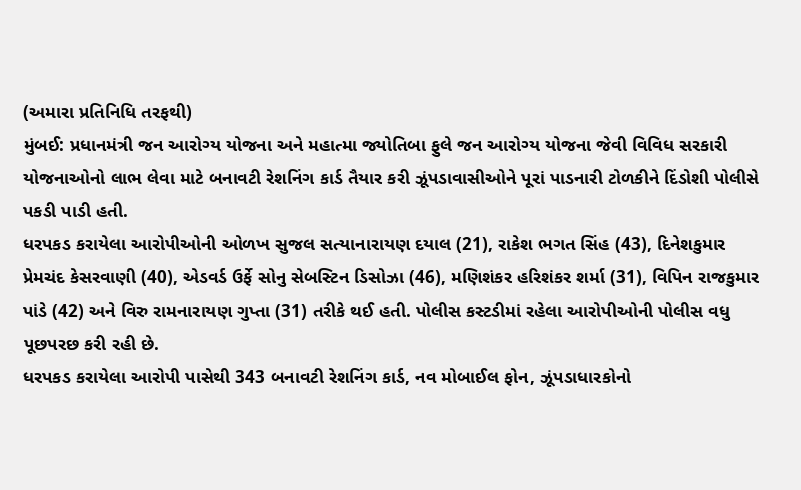(અમારા પ્રતિનિધિ તરફથી)
મુંબઈ: પ્રધાનમંત્રી જન આરોગ્ય યોજના અને મહાત્મા જ્યોતિબા ફુલે જન આરોગ્ય યોજના જેવી વિવિધ સરકારી યોજનાઓનો લાભ લેવા માટે બનાવટી રેશનિંગ કાર્ડ તૈયાર કરી ઝૂંપડાવાસીઓને પૂરાં પાડનારી ટોળકીને દિંડોશી પોલીસે પકડી પાડી હતી.
ધરપકડ કરાયેલા આરોપીઓની ઓળખ સુજલ સત્યાનારાયણ દયાલ (21), રાકેશ ભગત સિંહ (43), દિનેશકુમાર પ્રેમચંદ કેસરવાણી (40), એડવર્ડ ઉર્ફે સોનુ સેબસ્ટિન ડિસોઝા (46), મણિશંકર હરિશંકર શર્મા (31), વિપિન રાજકુમાર પાંડે (42) અને વિરુ રામનારાયણ ગુપ્તા (31) તરીકે થઈ હતી. પોલીસ કસ્ટડીમાં રહેલા આરોપીઓની પોલીસ વધુ પૂછપરછ કરી રહી છે.
ધરપકડ કરાયેલા આરોપી પાસેથી 343 બનાવટી રેશનિંગ કાર્ડ, નવ મોબાઈલ ફોન, ઝૂંપડાધારકોનો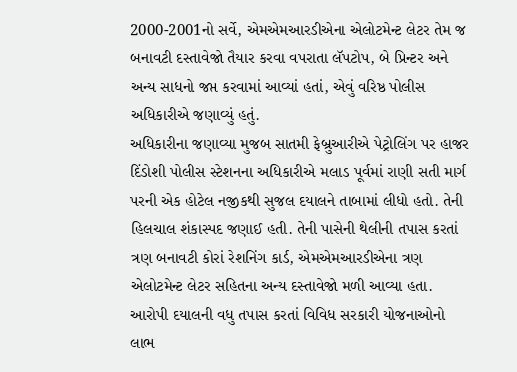2000-2001નો સર્વે, એમએમઆરડીએના એલોટમેન્ટ લેટર તેમ જ બનાવટી દસ્તાવેજો તૈયાર કરવા વપરાતા લૅપટોપ, બે પ્રિન્ટર અને અન્ય સાધનો જપ્ત કરવામાં આવ્યાં હતાં, એવું વરિષ્ઠ પોલીસ અધિકારીએ જણાવ્યું હતું.
અધિકારીના જણાવ્યા મુજબ સાતમી ફેબ્રુઆરીએ પેટ્રોલિંગ પર હાજર દિંડોશી પોલીસ સ્ટેશનના અધિકારીએ મલાડ પૂર્વમાં રાણી સતી માર્ગ પરની એક હોટેલ નજીકથી સુજલ દયાલને તાબામાં લીધો હતો. તેની હિલચાલ શંકાસ્પદ જણાઈ હતી. તેની પાસેની થેલીની તપાસ કરતાં ત્રણ બનાવટી કોરાં રેશનિંગ કાર્ડ, એમએમઆરડીએના ત્રણ એલોટમેન્ટ લેટર સહિતના અન્ય દસ્તાવેજો મળી આવ્યા હતા.
આરોપી દયાલની વધુ તપાસ કરતાં વિવિધ સરકારી યોજનાઓનો લાભ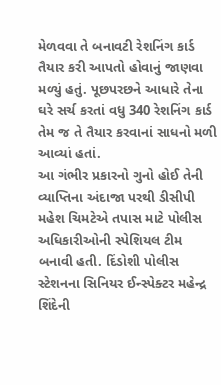મેળવવા તે બનાવટી રેશનિંગ કાર્ડ તૈયાર કરી આપતો હોવાનું જાણવા મળ્યું હતું. પૂછપરછને આધારે તેના ઘરે સર્ચ કરતાં વધુ 340 રેશનિંગ કાર્ડ તેમ જ તે તૈયાર કરવાનાં સાધનો મળી આવ્યાં હતાં.
આ ગંભીર પ્રકારનો ગુનો હોઈ તેની વ્યાપ્તિના અંદાજા પરથી ડીસીપી મહેશ ચિમટેએ તપાસ માટે પોલીસ અધિકારીઓની સ્પેશિયલ ટીમ બનાવી હતી. દિંડોશી પોલીસ સ્ટેશનના સિનિયર ઈન્સ્પેક્ટર મહેન્દ્ર શિંદેની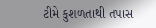ટીમે કુશળતાથી તપાસ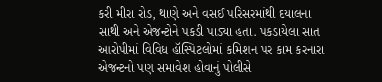કરી મીરા રોડ, થાણે અને વસઈ પરિસરમાંથી દયાલના સાથી અને એજન્ટોને પકડી પાડ્યા હતા. પકડાયેલા સાત આરોપીમાં વિવિધ હૉસ્પિટલોમાં કમિશન પર કામ કરનારા એજન્ટનો પણ સમાવેશ હોવાનું પોલીસે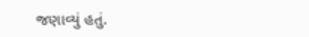જણાવ્યું હતું.